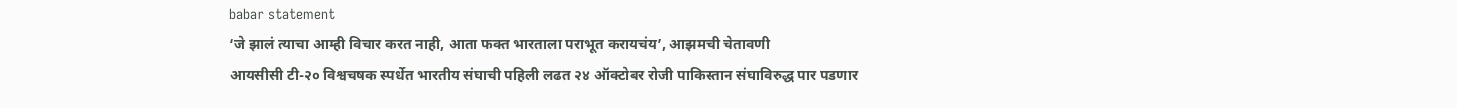babar statement
‘जे झालं त्याचा आम्ही विचार करत नाही, आता फक्त भारताला पराभूत करायचंय’, आझमची चेतावणी
आयसीसी टी-२० विश्वचषक स्पर्धेत भारतीय संघाची पहिली लढत २४ ऑक्टोबर रोजी पाकिस्तान संघाविरुद्ध पार पडणार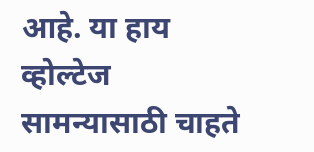आहे. या हाय व्होल्टेज सामन्यासाठी चाहते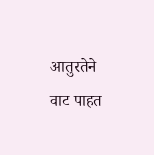आतुरतेने वाट पाहत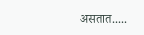असतात.....